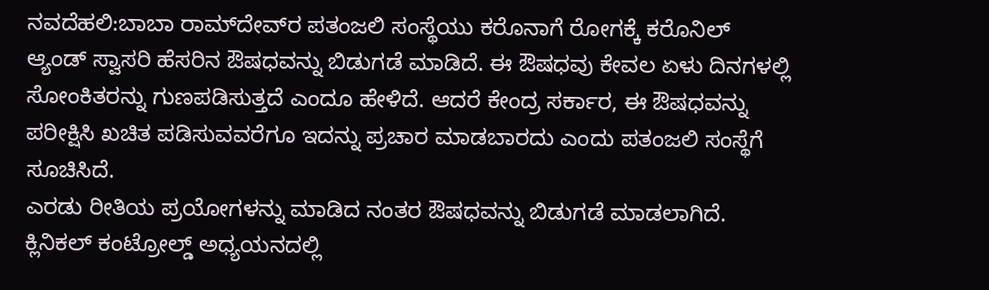ನವದೆಹಲಿ:ಬಾಬಾ ರಾಮ್‌ದೇವ್‌ರ ಪತಂಜಲಿ ಸಂಸ್ಥೆಯು ಕರೊನಾಗೆ ರೋಗಕ್ಕೆ ಕರೊನಿಲ್ ಆ್ಯಂಡ್ ಸ್ವಾಸರಿ ಹೆಸರಿನ ಔಷಧವನ್ನು ಬಿಡುಗಡೆ ಮಾಡಿದೆ. ಈ ಔಷಧವು ಕೇವಲ ಏಳು ದಿನಗಳಲ್ಲಿ ಸೋಂಕಿತರನ್ನು ಗುಣಪಡಿಸುತ್ತದೆ ಎಂದೂ ಹೇಳಿದೆ. ಆದರೆ ಕೇಂದ್ರ ಸರ್ಕಾರ, ಈ ಔಷಧವನ್ನು ಪರೀಕ್ಷಿಸಿ ಖಚಿತ ಪಡಿಸುವವರೆಗೂ ಇದನ್ನು ಪ್ರಚಾರ ಮಾಡಬಾರದು ಎಂದು ಪತಂಜಲಿ ಸಂಸ್ಥೆಗೆ ಸೂಚಿಸಿದೆ.
ಎರಡು ರೀತಿಯ ಪ್ರಯೋಗಳನ್ನು ಮಾಡಿದ ನಂತರ ಔಷಧವನ್ನು ಬಿಡುಗಡೆ ಮಾಡಲಾಗಿದೆ. ಕ್ಲಿನಿಕಲ್ ಕಂಟ್ರೋಲ್ಡ್ ಅಧ್ಯಯನದಲ್ಲಿ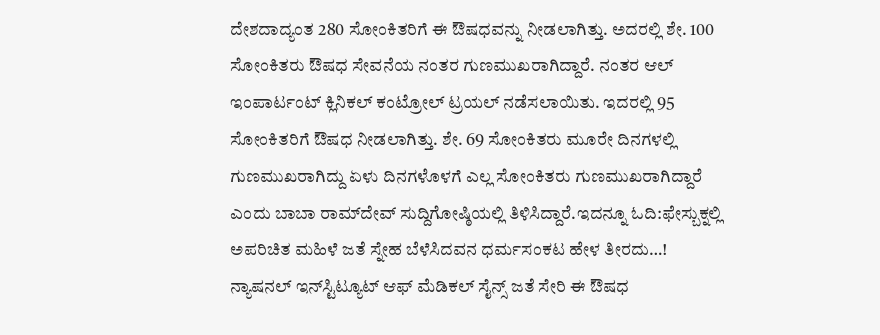ದೇಶದಾದ್ಯಂತ 280 ಸೋಂಕಿತರಿಗೆ ಈ ಔಷಧವನ್ನು ನೀಡಲಾಗಿತ್ತು. ಅದರಲ್ಲಿ ಶೇ. 100 ಸೋಂಕಿತರು ಔಷಧ ಸೇವನೆಯ ನಂತರ ಗುಣಮುಖರಾಗಿದ್ದಾರೆ. ನಂತರ ಆಲ್ ಇಂಪಾರ್ಟಂಟ್ ಕ್ಲಿನಿಕಲ್ ಕಂಟ್ರೋಲ್ ಟ್ರಯಲ್ ನಡೆಸಲಾಯಿತು. ಇದರಲ್ಲಿ 95 ಸೋಂಕಿತರಿಗೆ ಔಷಧ ನೀಡಲಾಗಿತ್ತು. ಶೇ. 69 ಸೋಂಕಿತರು ಮೂರೇ ದಿನಗಳಲ್ಲಿ ಗುಣಮುಖರಾಗಿದ್ದು ಏಳು ದಿನಗಳೊಳಗೆ ಎಲ್ಲ ಸೋಂಕಿತರು ಗುಣಮುಖರಾಗಿದ್ದಾರೆ ಎಂದು ಬಾಬಾ ರಾಮ್‌ದೇವ್ ಸುದ್ದಿಗೋಷ್ಠಿಯಲ್ಲಿ ತಿಳಿಸಿದ್ದಾರೆ.ಇದನ್ನೂ ಓದಿ:ಫೇಸ್ಬುಕ್ನಲ್ಲಿ ಅಪರಿಚಿತ ಮಹಿಳೆ ಜತೆ ಸ್ನೇಹ ಬೆಳೆಸಿದವನ ಧರ್ಮಸಂಕಟ ಹೇಳ ತೀರದು…!
ನ್ಯಾಷನಲ್ ಇನ್‌ಸ್ಟಿಟ್ಯೂಟ್ ಆಫ್ ಮೆಡಿಕಲ್ ಸೈನ್ಸ್ ಜತೆ ಸೇರಿ ಈ ಔಷಧ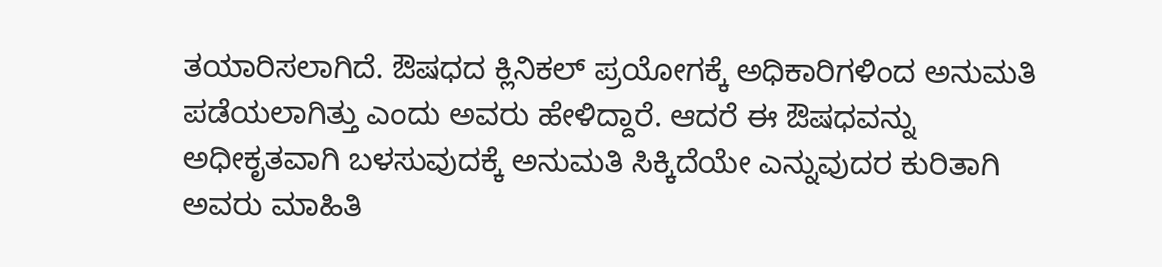ತಯಾರಿಸಲಾಗಿದೆ. ಔಷಧದ ಕ್ಲಿನಿಕಲ್ ಪ್ರಯೋಗಕ್ಕೆ ಅಧಿಕಾರಿಗಳಿಂದ ಅನುಮತಿ ಪಡೆಯಲಾಗಿತ್ತು ಎಂದು ಅವರು ಹೇಳಿದ್ದಾರೆ. ಆದರೆ ಈ ಔಷಧವನ್ನು ಅಧೀಕೃತವಾಗಿ ಬಳಸುವುದಕ್ಕೆ ಅನುಮತಿ ಸಿಕ್ಕಿದೆಯೇ ಎನ್ನುವುದರ ಕುರಿತಾಗಿ ಅವರು ಮಾಹಿತಿ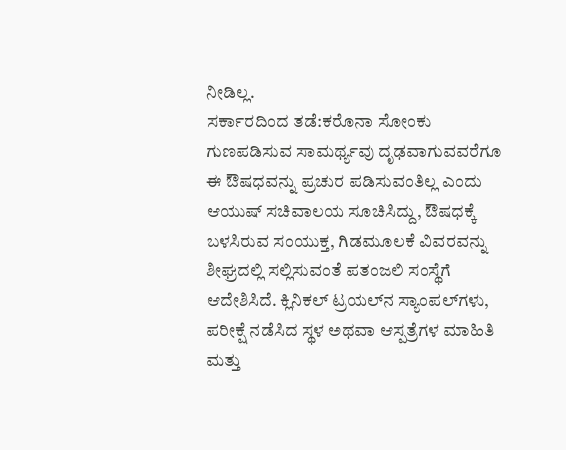ನೀಡಿಲ್ಲ.
ಸರ್ಕಾರದಿಂದ ತಡೆ:ಕರೊನಾ ಸೋಂಕು ಗುಣಪಡಿಸುವ ಸಾಮರ್ಥ್ಯವು ದೃಢವಾಗುವವರೆಗೂ ಈ ಔಷಧವನ್ನು ಪ್ರಚುರ ಪಡಿಸುವಂತಿಲ್ಲ ಎಂದು ಆಯುಷ್ ಸಚಿವಾಲಯ ಸೂಚಿಸಿದ್ದು, ಔಷಧಕ್ಕೆ ಬಳಸಿರುವ ಸಂಯುಕ್ತ, ಗಿಡಮೂಲಕೆ ವಿವರವನ್ನು ಶೀಘ್ರದಲ್ಲಿ ಸಲ್ಲಿಸುವಂತೆ ಪತಂಜಲಿ ಸಂಸ್ಥೆಗೆ ಆದೇಶಿಸಿದೆ. ಕ್ಲಿನಿಕಲ್ ಟ್ರಯಲ್‌ನ ಸ್ಯಾಂಪಲ್‌ಗಳು, ಪರೀಕ್ಷೆ ನಡೆಸಿದ ಸ್ಥಳ ಅಥವಾ ಆಸ್ಪತ್ರೆಗಳ ಮಾಹಿತಿ ಮತ್ತು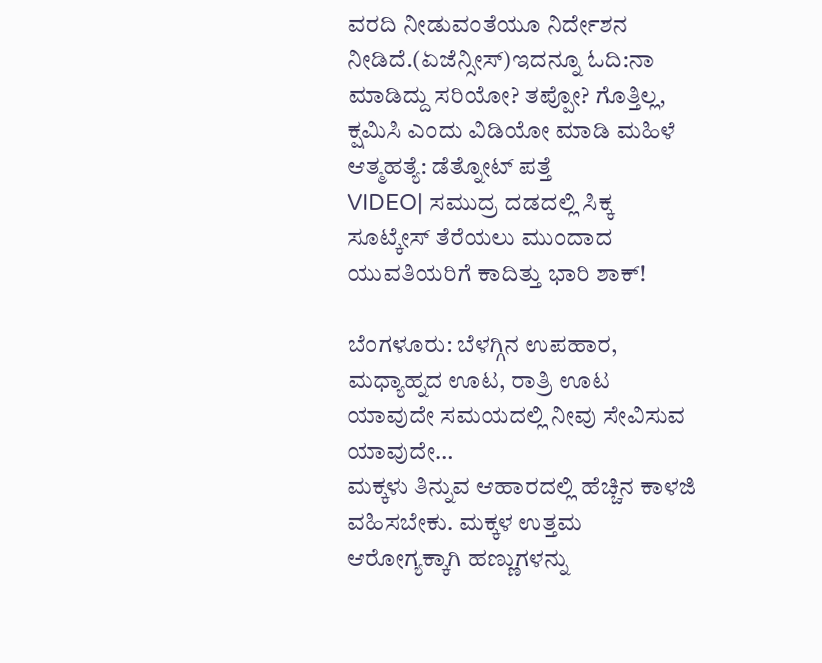ವರದಿ ನೀಡುವಂತೆಯೂ ನಿರ್ದೇಶನ ನೀಡಿದೆ.(ಏಜೆನ್ಸೀಸ್)ಇದನ್ನೂ ಓದಿ:ನಾ ಮಾಡಿದ್ದು ಸರಿಯೋ? ತಪ್ಪೋ? ಗೊತ್ತಿಲ್ಲ, ಕ್ಷಮಿಸಿ ಎಂದು ವಿಡಿಯೋ ಮಾಡಿ ಮಹಿಳೆ ಆತ್ಮಹತ್ಯೆ: ಡೆತ್ನೋಟ್ ಪತ್ತೆ
VIDEO| ಸಮುದ್ರ ದಡದಲ್ಲಿ ಸಿಕ್ಕ ಸೂಟ್ಕೇಸ್ ತೆರೆಯಲು ಮುಂದಾದ ಯುವತಿಯರಿಗೆ ಕಾದಿತ್ತು ಭಾರಿ ಶಾಕ್!

ಬೆಂಗಳೂರು: ಬೆಳಗ್ಗಿನ ಉಪಹಾರ, ಮಧ್ಯಾಹ್ನದ ಊಟ, ರಾತ್ರಿ ಊಟ ಯಾವುದೇ ಸಮಯದಲ್ಲಿ ನೀವು ಸೇವಿಸುವ ಯಾವುದೇ…
ಮಕ್ಕಳು ತಿನ್ನುವ ಆಹಾರದಲ್ಲಿ ಹೆಚ್ಚಿನ ಕಾಳಜಿ ವಹಿಸಬೇಕು. ಮಕ್ಕಳ ಉತ್ತಮ ಆರೋಗ್ಯಕ್ಕಾಗಿ ಹಣ್ಣುಗಳನ್ನು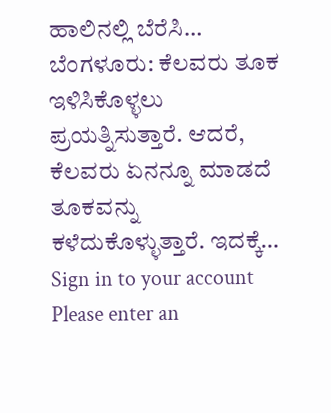ಹಾಲಿನಲ್ಲಿ ಬೆರೆಸಿ…
ಬೆಂಗಳೂರು: ಕೆಲವರು ತೂಕ ಇಳಿಸಿಕೊಳ್ಳಲು ಪ್ರಯತ್ನಿಸುತ್ತಾರೆ. ಆದರೆ, ಕೆಲವರು ಏನನ್ನೂ ಮಾಡದೆ ತೂಕವನ್ನು ಕಳೆದುಕೊಳ್ಳುತ್ತಾರೆ. ಇದಕ್ಕೆ…
Sign in to your account
Please enter an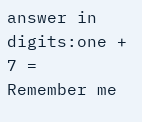answer in digits:one + 7 =
Remember me